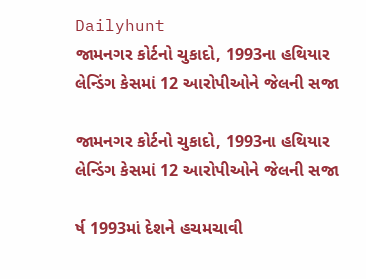Dailyhunt
જામનગર કોર્ટનો ચુકાદો, 1993ના હથિયાર લેન્ડિંગ કેસમાં 12 આરોપીઓને જેલની સજા

જામનગર કોર્ટનો ચુકાદો, 1993ના હથિયાર લેન્ડિંગ કેસમાં 12 આરોપીઓને જેલની સજા

ર્ષ 1993માં દેશને હચમચાવી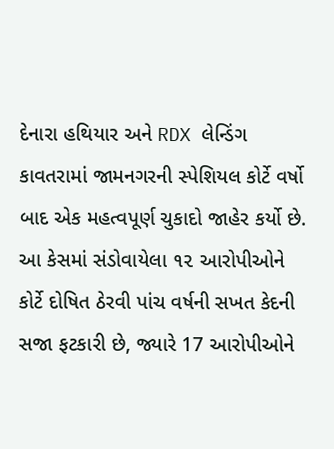દેનારા હથિયાર અને RDX લેન્ડિંગ કાવતરામાં જામનગરની સ્પેશિયલ કોર્ટે વર્ષો બાદ એક મહત્વપૂર્ણ ચુકાદો જાહેર કર્યો છે. આ કેસમાં સંડોવાયેલા ૧૨ આરોપીઓને કોર્ટે દોષિત ઠેરવી પાંચ વર્ષની સખત કેદની સજા ફટકારી છે, જ્યારે 17 આરોપીઓને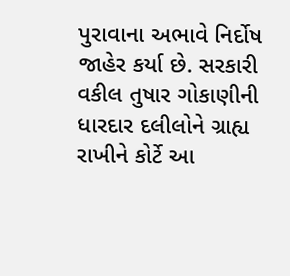પુરાવાના અભાવે નિર્દોષ જાહેર કર્યા છે. સરકારી વકીલ તુષાર ગોકાણીની ધારદાર દલીલોને ગ્રાહ્ય રાખીને કોર્ટે આ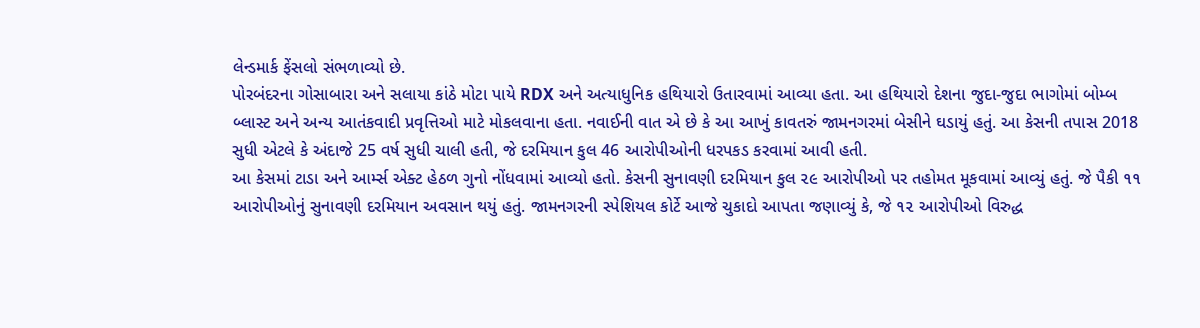લેન્ડમાર્ક ફેંસલો સંભળાવ્યો છે.
પોરબંદરના ગોસાબારા અને સલાયા કાંઠે મોટા પાયે RDX અને અત્યાધુનિક હથિયારો ઉતારવામાં આવ્યા હતા. આ હથિયારો દેશના જુદા-જુદા ભાગોમાં બોમ્બ બ્લાસ્ટ અને અન્ય આતંકવાદી પ્રવૃત્તિઓ માટે મોકલવાના હતા. નવાઈની વાત એ છે કે આ આખું કાવતરું જામનગરમાં બેસીને ઘડાયું હતું. આ કેસની તપાસ 2018 સુધી એટલે કે અંદાજે 25 વર્ષ સુધી ચાલી હતી, જે દરમિયાન કુલ 46 આરોપીઓની ધરપકડ કરવામાં આવી હતી.
આ કેસમાં ટાડા અને આર્મ્સ એક્ટ હેઠળ ગુનો નોંધવામાં આવ્યો હતો. કેસની સુનાવણી દરમિયાન કુલ ૨૯ આરોપીઓ પર તહોમત મૂકવામાં આવ્યું હતું. જે પૈકી ૧૧ આરોપીઓનું સુનાવણી દરમિયાન અવસાન થયું હતું. જામનગરની સ્પેશિયલ કોર્ટે આજે ચુકાદો આપતા જણાવ્યું કે, જે ૧૨ આરોપીઓ વિરુદ્ધ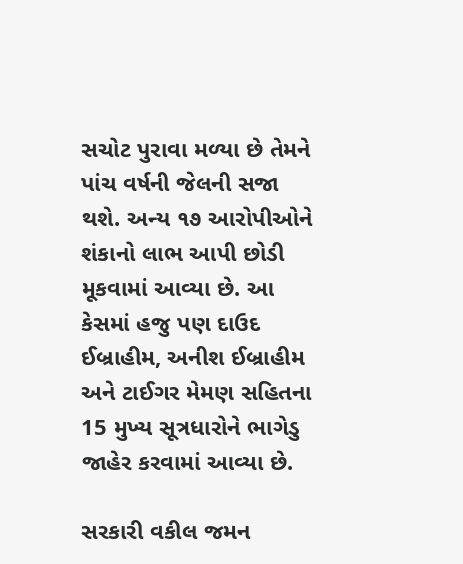સચોટ પુરાવા મળ્યા છે તેમને પાંચ વર્ષની જેલની સજા થશે. અન્ય ૧૭ આરોપીઓને શંકાનો લાભ આપી છોડી મૂકવામાં આવ્યા છે. આ કેસમાં હજુ પણ દાઉદ ઈબ્રાહીમ, અનીશ ઈબ્રાહીમ અને ટાઈગર મેમણ સહિતના 15 મુખ્ય સૂત્રધારોને ભાગેડુ જાહેર કરવામાં આવ્યા છે.

સરકારી વકીલ જમન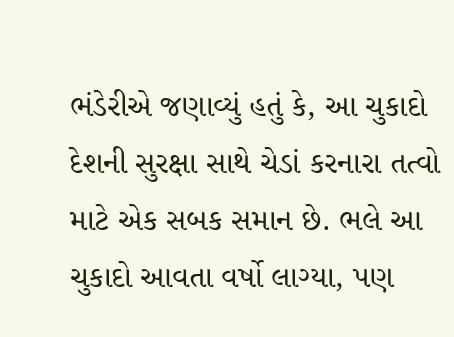ભંડેરીએ જણાવ્યું હતું કે, આ ચુકાદો દેશની સુરક્ષા સાથે ચેડાં કરનારા તત્વો માટે એક સબક સમાન છે. ભલે આ ચુકાદો આવતા વર્ષો લાગ્યા, પણ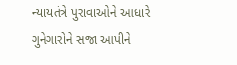ન્યાયતંત્રે પુરાવાઓને આધારે ગુનેગારોને સજા આપીને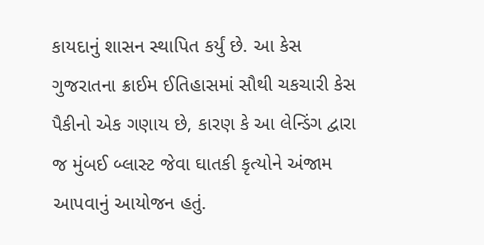કાયદાનું શાસન સ્થાપિત કર્યું છે. આ કેસ ગુજરાતના ક્રાઈમ ઈતિહાસમાં સૌથી ચકચારી કેસ પૈકીનો એક ગણાય છે, કારણ કે આ લેન્ડિંગ દ્વારા જ મુંબઈ બ્લાસ્ટ જેવા ઘાતકી કૃત્યોને અંજામ આપવાનું આયોજન હતું.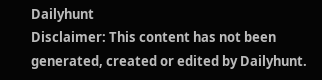Dailyhunt
Disclaimer: This content has not been generated, created or edited by Dailyhunt.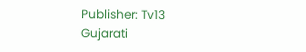Publisher: Tv13 Gujarati